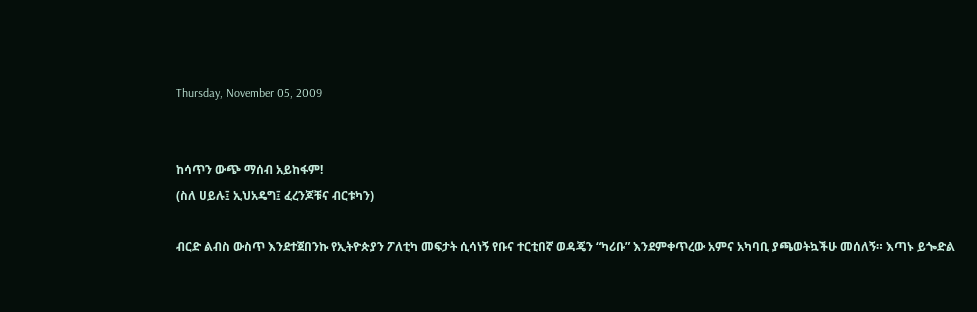Thursday, November 05, 2009


ከሳጥን ውጭ ማሰብ አይከፋም!
(ስለ ሀይሉ፤ ኢህአዴግ፤ ፈረንጆቹና ብርቱካን)

ብርድ ልብስ ውስጥ እንደተጀበንኩ የኢትዮጵያን ፖለቲካ መፍታት ሲሳነኝ የቡና ተርቲበኛ ወዳጄን “ካሪቡ” እንደምቀጥረው አምና አካባቢ ያጫወትኳችሁ መሰለኝ። እጣኑ ይጐድል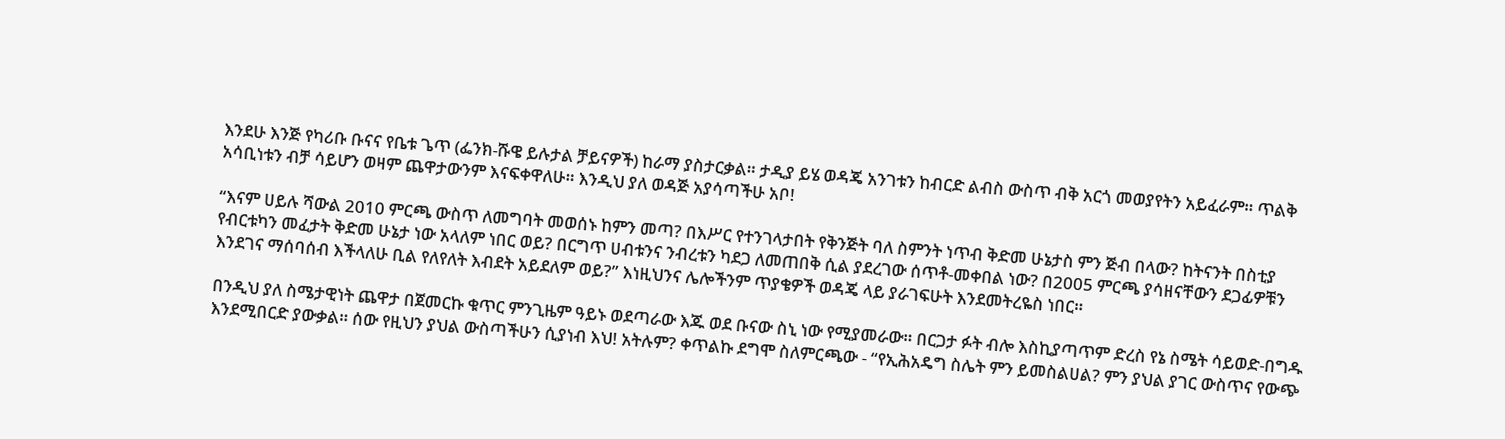እንደሁ እንጅ የካሪቡ ቡናና የቤቱ ጌጥ (ፌንክ-ሹዌ ይሉታል ቻይናዎች) ከራማ ያስታርቃል። ታዲያ ይሄ ወዳጄ አንገቱን ከብርድ ልብስ ውስጥ ብቅ አርጎ መወያየትን አይፈራም። ጥልቅ አሳቢነቱን ብቻ ሳይሆን ወዛም ጨዋታውንም እናፍቀዋለሁ። እንዲህ ያለ ወዳጅ አያሳጣችሁ አቦ!

“እናም ሀይሉ ሻውል 2010 ምርጫ ውስጥ ለመግባት መወሰኑ ከምን መጣ? በእሥር የተንገላታበት የቅንጅት ባለ ስምንት ነጥብ ቅድመ ሁኔታስ ምን ጅብ በላው? ከትናንት በስቲያ የብርቱካን መፈታት ቅድመ ሁኔታ ነው አላለም ነበር ወይ? በርግጥ ሀብቱንና ንብረቱን ካደጋ ለመጠበቅ ሲል ያደረገው ሰጥቶ-መቀበል ነው? በ2005 ምርጫ ያሳዘናቸውን ደጋፊዎቹን እንደገና ማሰባሰብ እችላለሁ ቢል የለየለት እብደት አይደለም ወይ?” እነዚህንና ሌሎችንም ጥያቄዎች ወዳጄ ላይ ያራገፍሁት እንደመትረዬስ ነበር።

በንዲህ ያለ ስሜታዊነት ጨዋታ በጀመርኩ ቁጥር ምንጊዜም ዓይኑ ወደጣራው እጁ ወደ ቡናው ስኒ ነው የሚያመራው። በርጋታ ፉት ብሎ እስኪያጣጥም ድረስ የኔ ስሜት ሳይወድ-በግዱ እንደሚበርድ ያውቃል። ሰው የዚህን ያህል ውስጣችሁን ሲያነብ እህ! አትሉም? ቀጥልኩ ደግሞ ስለምርጫው - “የኢሕአዴግ ስሌት ምን ይመስልሀል? ምን ያህል ያገር ውስጥና የውጭ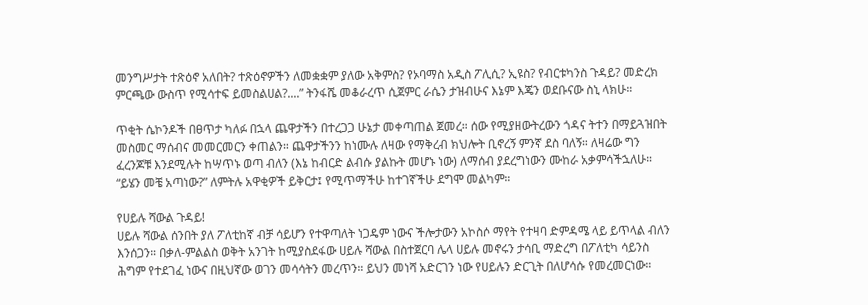መንግሥታት ተጽዕኖ አለበት? ተጽዕኖዎችን ለመቋቋም ያለው አቅምስ? የኦባማስ አዲስ ፖሊሲ? ኢዩስ? የብርቱካንስ ጉዳይ? መድረክ ምርጫው ውስጥ የሚሳተፍ ይመስልሀል?....” ትንፋሼ መቆራረጥ ሲጀምር ራሴን ታዝብሁና እኔም እጄን ወደቡናው ስኒ ላክሁ።

ጥቂት ሴኮንዶች በፀጥታ ካለፉ በኋላ ጨዋታችን በተረጋጋ ሁኔታ መቀጣጠል ጀመረ። ሰው የሚያዘውትረውን ጎዳና ትተን በማይጓዝበት መስመር ማሰብና መመርመርን ቀጠልን። ጨዋታችንን ከነሙሉ ለዛው የማቅረብ ክህሎት ቢኖረኝ ምንኛ ደስ ባለኝ። ለዛሬው ግን ፈረንጆቹ እንደሚሉት ከሣጥኑ ወጣ ብለን (እኔ ከብርድ ልብሱ ያልኩት መሆኑ ነው) ለማሰብ ያደረግነውን ሙከራ አቃምሳችኋለሁ። “ይሄን መቼ አጣነው?” ለምትሉ አዋቂዎች ይቅርታ፤ የሚጥማችሁ ከተገኛችሁ ደግሞ መልካም።

የሀይሉ ሻውል ጉዳይ!
ሀይሉ ሻውል ሰንበት ያለ ፖለቲከኛ ብቻ ሳይሆን የተዋጣለት ነጋዴም ነውና ችሎታውን አኮስሶ ማየት የተዛባ ድምዳሜ ላይ ይጥላል ብለን እንሰጋን። በቃለ-ምልልስ ወቅት አንገት ከሚያስደፋው ሀይሉ ሻውል በስተጀርባ ሌላ ሀይሉ መኖሩን ታሳቢ ማድረግ በፖለቲካ ሳይንስ ሕግም የተደገፈ ነውና በዚህኛው ወገን መሳሳትን መረጥን። ይህን መነሻ አድርገን ነው የሀይሉን ድርጊት በለሆሳሱ የመረመርነው።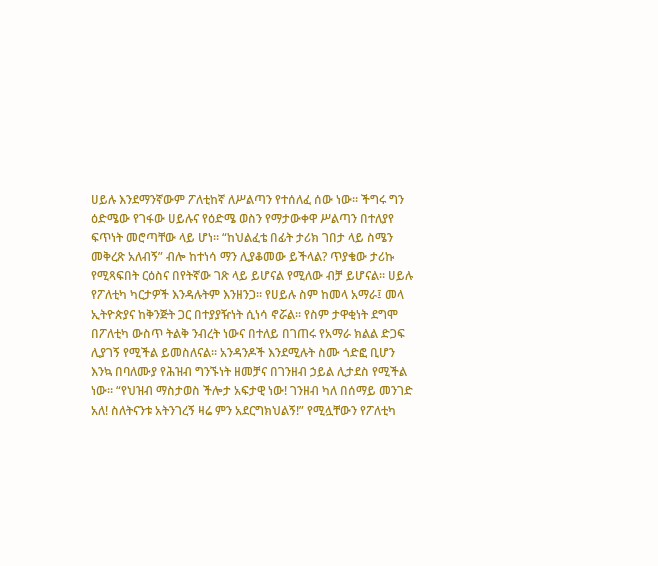ሀይሉ እንደማንኛውም ፖለቲከኛ ለሥልጣን የተሰለፈ ሰው ነው። ችግሩ ግን ዕድሜው የገፋው ሀይሉና የዕድሜ ወስን የማታውቀዋ ሥልጣን በተለያየ ፍጥነት መሮጣቸው ላይ ሆነ። “ከህልፈቴ በፊት ታሪክ ገበታ ላይ ስሜን መቅረጽ አለብኝ” ብሎ ከተነሳ ማን ሊያቆመው ይችላል? ጥያቄው ታሪኩ የሚጻፍበት ርዕስና በየትኛው ገጽ ላይ ይሆናል የሚለው ብቻ ይሆናል። ሀይሉ የፖለቲካ ካርታዎች እንዳሉትም እንዘንጋ። የሀይሉ ስም ከመላ አማራ፤ መላ ኢትዮጵያና ከቅንጅት ጋር በተያያዥነት ሲነሳ ኖሯል። የስም ታዋቂነት ደግሞ በፖለቲካ ውስጥ ትልቅ ንብረት ነውና በተለይ በገጠሩ የአማራ ክልል ድጋፍ ሊያገኝ የሚችል ይመስለናል። አንዳንዶች እንደሚሉት ስሙ ጎድፎ ቢሆን እንኳ በባለሙያ የሕዝብ ግንኙነት ዘመቻና በገንዘብ ኃይል ሊታደስ የሚችል ነው። “የህዝብ ማስታወስ ችሎታ አፍታዊ ነው! ገንዘብ ካለ በሰማይ መንገድ አለ! ስለትናንቱ አትንገረኝ ዛሬ ምን አደርግክህልኝ!” የሚሏቸውን የፖለቲካ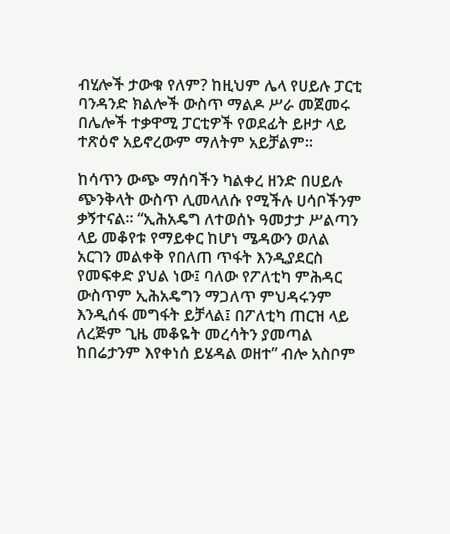ብሂሎች ታውቁ የለም? ከዚህም ሌላ የሀይሉ ፓርቲ ባንዳንድ ክልሎች ውስጥ ማልዶ ሥራ መጀመሩ በሌሎች ተቃዋሚ ፓርቲዎች የወደፊት ይዞታ ላይ ተጽዕኖ አይኖረውም ማለትም አይቻልም።

ከሳጥን ውጭ ማሰባችን ካልቀረ ዘንድ በሀይሉ ጭንቅላት ውስጥ ሊመላለሱ የሚችሉ ሀሳቦችንም ቃኝተናል። “ኢሕአዴግ ለተወሰኑ ዓመታታ ሥልጣን ላይ መቆየቱ የማይቀር ከሆነ ሜዳውን ወለል አርገን መልቀቅ የበለጠ ጥፋት እንዲያደርስ የመፍቀድ ያህል ነው፤ ባለው የፖለቲካ ምሕዳር ውስጥም ኢሕአዴግን ማጋለጥ ምህዳሩንም እንዲሰፋ መግፋት ይቻላል፤ በፖለቲካ ጠርዝ ላይ ለረጅም ጊዜ መቆዬት መረሳትን ያመጣል ከበሬታንም እየቀነሰ ይሄዳል ወዘተ” ብሎ አስቦም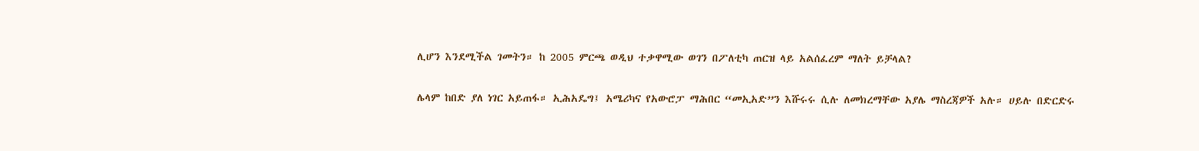ሊሆን እንደሚችል ገመትን። ከ 2005 ምርጫ ወዲህ ተቃዋሚው ወገን በፖለቲካ ጠርዝ ላይ አልሰፈረም ማለት ይቻላል?

ሌላም ከበድ ያለ ነገር አይጠፋ። ኢሕአዴግ፤ አሜሪካና የአውሮፓ ማሕበር “መኢአድ”ን እሹሩሩ ሲሉ ለመክረማቸው አያሌ ማስረጃዎች አሉ። ሀይሉ በድርድሩ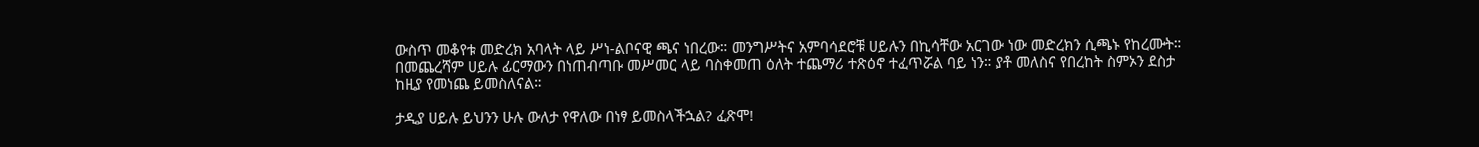ውስጥ መቆየቱ መድረክ አባላት ላይ ሥነ-ልቦናዊ ጫና ነበረው። መንግሥትና አምባሳደሮቹ ሀይሉን በኪሳቸው አርገው ነው መድረክን ሲጫኑ የከረሙት። በመጨረሻም ሀይሉ ፊርማውን በነጠብጣቡ መሥመር ላይ ባስቀመጠ ዕለት ተጨማሪ ተጽዕኖ ተፈጥሯል ባይ ነን። ያቶ መለስና የበረከት ስምኦን ደስታ ከዚያ የመነጨ ይመስለናል።

ታዲያ ሀይሉ ይህንን ሁሉ ውለታ የዋለው በነፃ ይመስላችኋል? ፈጽሞ!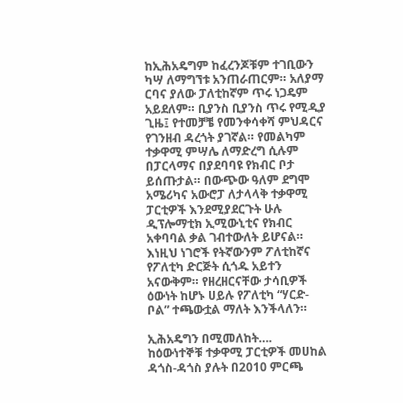ከኢሕአዴግም ከፈረንጆቹም ተገቢውን ካሣ ለማግኘቱ አንጠራጠርም። አለያማ ርባና ያለው ፓለቲከኛም ጥሩ ነጋዴም አይደለም። ቢያንስ ቢያንስ ጥሩ የሚዲያ ጊዜ፤ የተመቻቼ የመንቀሳቀሻ ምህዳርና የገንዘብ ዳረጎት ያገኛል። የመልካም ተቃዋሚ ምሣሌ ለማድረግ ሲሉም በፓርላማና በያደባባዩ የክብር ቦታ ይሰጡታል። በውጭው ዓለም ደግሞ አሜሪካና አውሮፓ ለታላላቅ ተቃዋሚ ፓርቲዎች እንደሚያደርጉት ሁሉ ዲፕሎማቲክ ኢሚውኒቲና የክብር አቀባባል ቃል ገብተውለት ይሆናል። እነዚህ ነገሮች የትኛውንም ፖለቲከኛና የፖለቲካ ድርጅት ሲጎዱ አይተን አናውቅም። የዘረዘርናቸው ታሳቢዎች ዕውነት ከሆኑ ሀይሉ የፖለቲካ “ሃርድ-ቦል” ተጫውቷል ማለት እንችላለን።

ኢሕአዴግን በሚመለከት….
ከዕውነተኞቹ ተቃዋሚ ፓርቲዎች መሀከል ዳጎስ-ዳጎስ ያሉት በ2010 ምርጫ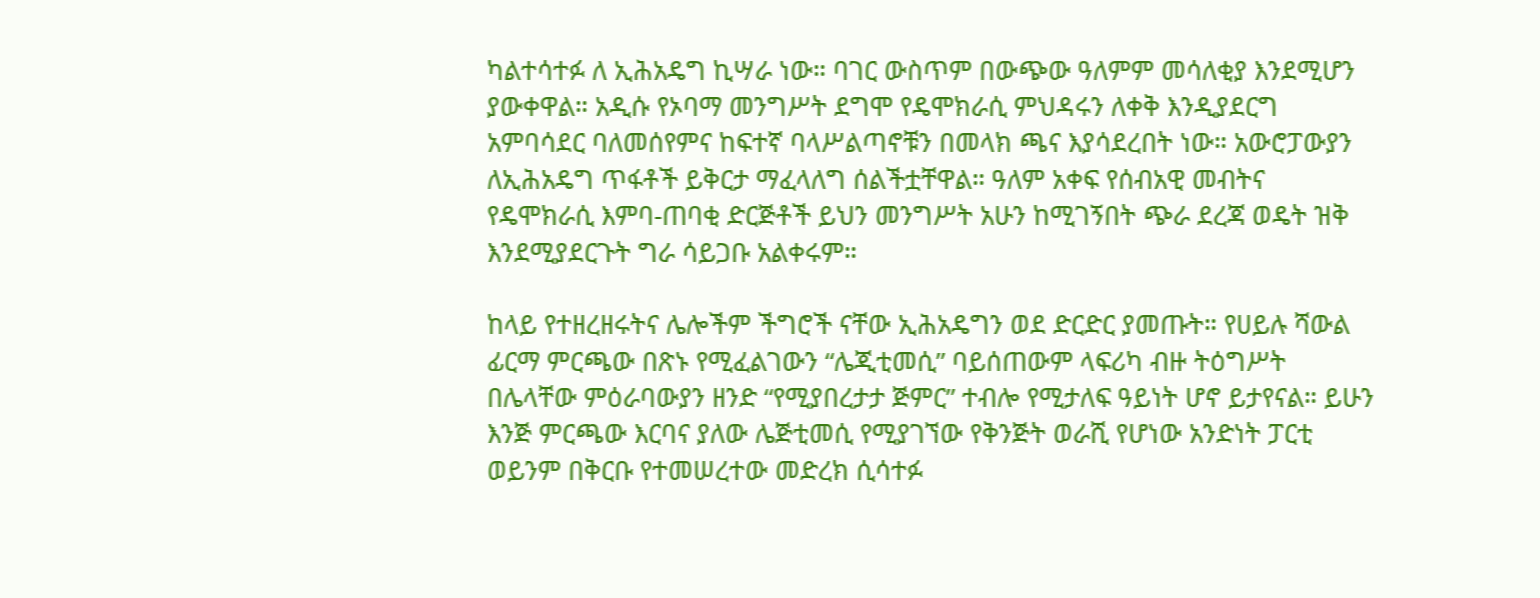ካልተሳተፉ ለ ኢሕአዴግ ኪሣራ ነው። ባገር ውስጥም በውጭው ዓለምም መሳለቂያ እንደሚሆን ያውቀዋል። አዲሱ የኦባማ መንግሥት ደግሞ የዴሞክራሲ ምህዳሩን ለቀቅ እንዲያደርግ አምባሳደር ባለመሰየምና ከፍተኛ ባላሥልጣኖቹን በመላክ ጫና እያሳደረበት ነው። አውሮፓውያን ለኢሕአዴግ ጥፋቶች ይቅርታ ማፈላለግ ሰልችቷቸዋል። ዓለም አቀፍ የሰብአዊ መብትና የዴሞክራሲ እምባ-ጠባቂ ድርጅቶች ይህን መንግሥት አሁን ከሚገኝበት ጭራ ደረጃ ወዴት ዝቅ እንደሚያደርጉት ግራ ሳይጋቡ አልቀሩም።

ከላይ የተዘረዘሩትና ሌሎችም ችግሮች ናቸው ኢሕአዴግን ወደ ድርድር ያመጡት። የሀይሉ ሻውል ፊርማ ምርጫው በጽኑ የሚፈልገውን “ሌጂቲመሲ” ባይሰጠውም ላፍሪካ ብዙ ትዕግሥት በሌላቸው ምዕራባውያን ዘንድ “የሚያበረታታ ጅምር” ተብሎ የሚታለፍ ዓይነት ሆኖ ይታየናል። ይሁን እንጅ ምርጫው እርባና ያለው ሌጅቲመሲ የሚያገኘው የቅንጅት ወራሺ የሆነው አንድነት ፓርቲ ወይንም በቅርቡ የተመሠረተው መድረክ ሲሳተፉ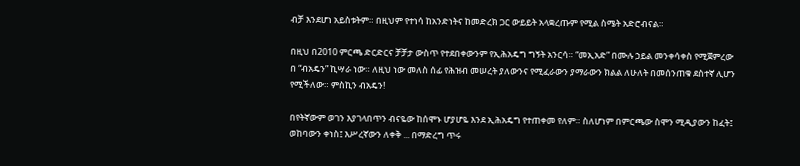ብቻ እንደሆነ አይስቱትም። በዚህም የተነሳ ከአንድነትና ከመድረክ ጋር ውይይት አላቋረጡም የሚል ስሜት አድሮብናል።

በዚህ በ2010 ምርጫ ድርድርና ቻቻታ ውስጥ የተደበቀውንም የኢሕአዴግ ግኝት አንርሳ። “መኢአድ” በሙሉ ኃይል መንቀሳቀስ የሚጀምረው በ “ብአዴን” ኪሣራ ነው። ለዚህ ነው መለስ ሰፊ የሕዝብ መሠረት ያለውንና የሚፈራውን ያማራውን ክልል ለሁለት በመሰንጠቁ ደስተኛ ሊሆን የሚችለው። ምስኪን ብአዴን!

በየትኛውም ወገን እያገላበጥን ብናዬው ከሰሞኑ ሆያሆዬ እንደ ኢሕአዴግ የተጠቀመ የለም። ስለሆነም በምርጫው ስሞን ሚዲያውን ከፈት፤ ወከባውን ቀነስ፤ እሥረኛውን ለቀቅ ... በማድረግ ጥሩ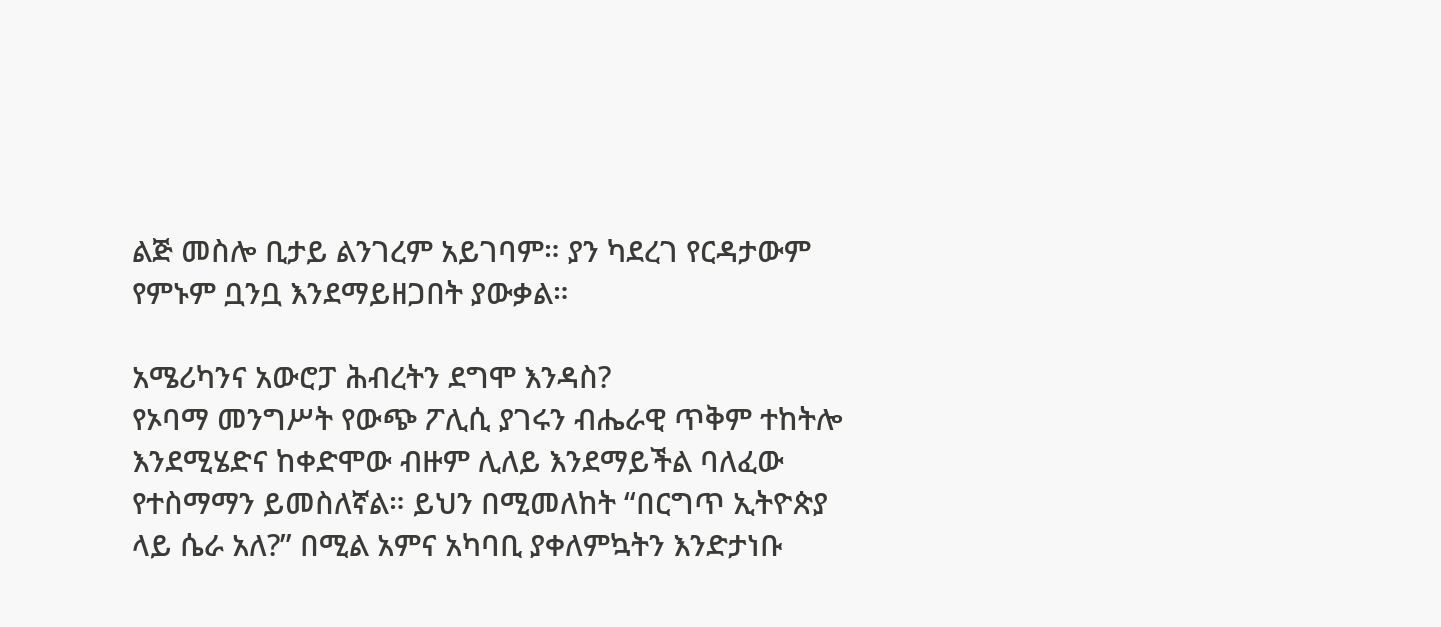ልጅ መስሎ ቢታይ ልንገረም አይገባም። ያን ካደረገ የርዳታውም የምኑም ቧንቧ እንደማይዘጋበት ያውቃል።

አሜሪካንና አውሮፓ ሕብረትን ደግሞ እንዳስ?
የኦባማ መንግሥት የውጭ ፖሊሲ ያገሩን ብሔራዊ ጥቅም ተከትሎ እንደሚሄድና ከቀድሞው ብዙም ሊለይ እንደማይችል ባለፈው የተስማማን ይመስለኛል። ይህን በሚመለከት “በርግጥ ኢትዮጵያ ላይ ሴራ አለ?” በሚል አምና አካባቢ ያቀለምኳትን እንድታነቡ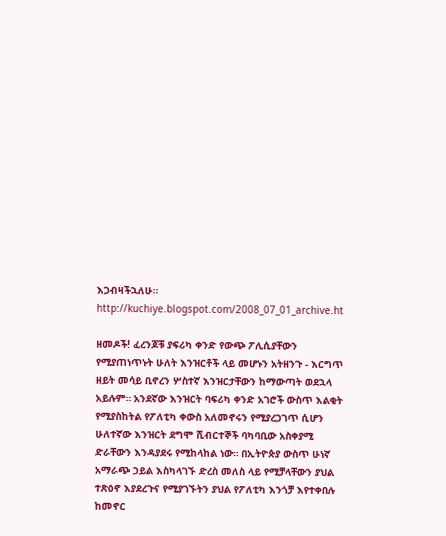እጋብዛችኋለሁ። http://kuchiye.blogspot.com/2008_07_01_archive.ht

ዘመዶች! ፈረንጆቹ ያፍሪካ ቀንድ የውጭ ፖሊሲያቸውን የሚያጠነጥኑት ሁለት እንዝርቶች ላይ መሆኑን አትዘንጉ - እርግጥ ዘይት መሳይ ቢኖረን ሦስተኛ እንዝርታቸውን ከማውጣት ወደኋላ አይሉም። አንደኛው እንዝርት ባፍሪካ ቀንድ አገሮች ውስጥ እልቂት የሚያስከትል የፖለቲካ ቀውስ አለመኖሩን የሚያረጋገጥ ሲሆን ሁለተኛው እንዝርት ደግሞ ሺብርተኞች ባካባቢው አስቀያሚ ድራቸውን እንዳያደሩ የሚከላከል ነው። በኢትዮጵያ ውስጥ ሁነኛ አማራጭ ኃይል እስካላገኙ ድረስ መለስ ላይ የሚቻላቸውን ያህል ተጽዕኖ እያደረጉና የሚያገኙትን ያህል የፖለቲካ እንጎቻ እየተቀበሉ ከመኖር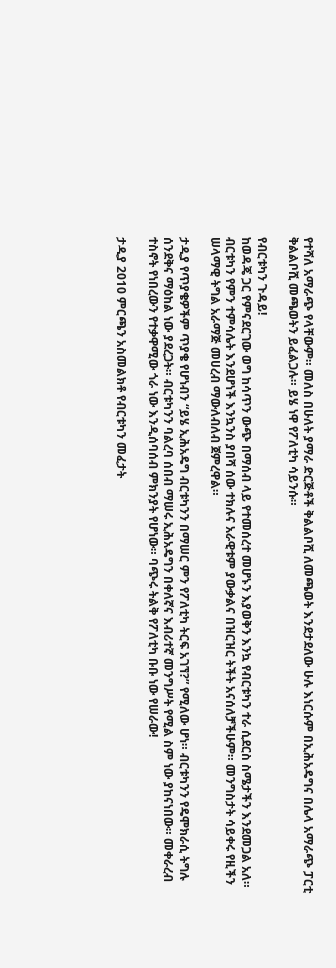የተሻለ አማራጭ የላቸውም። መለስ በሁለት ያማራ ድርጅቶች ቅልልቦሺ ለመጫወት እንደታደለው ሁሉ እነርሱም በኢሕአዴግና በሌላ አማራጭ ፓርቲ ቅልልቦሺ መጫወትን ይፈልጋሉ። ይሄ ነዋ የፖለቲካ ሳይንሱ።

የብርቱካን ጉዳይ!
ከወዳጄ ጋር የምናደርገው ወግ ከሳጥን ውጭ በማሰብ ላይ የተመሰረተ መሆኑን እያወቅን እንኳ የብርቱካን ተራ ሲደርስ ስሜታችን እንደመጋል አለ። ብርቱካን የምን ተምሳሌት እንደሆነች እንኳንስ ያበሻ ሰው ተክሉና አራዊቱም ያውቃልና በዝርዝር ትችት አናሰለቻችሁም። መንግስታት ሳይቀሩ የዚችን ሠላማዊ ትግል አራማጅ መሀረብ ማውለብለብ ጀምረዋል።

ታዲያ የጥያቄዎችም ጥያቄ የሆነብን “ይሄ ኢሕአዴግ ብርቱካንን በማሠር ምን የፖለቲካ ትርፍ አገኘ?” የሚለው ሆነ። ብርቱካንን የዴሞክራሲ ትግሉ ሰንደቅና ማዕከል ነው ያደረጋት። ብርቱካንን ባልረባ ሰበብ ማሠሩ ኢሕአዴግን በቀለኛና እብሪተኛ መንግሥት የሚል ስም ነው ያከናነበው። መቀራረብ ተስኖት የነበረውን የተቃዋሚው ጎራ ነው እንዲሰባሰብ ምክንያት የሆነው። ባጭሩ ትልቅ የፖለቲካ ቡቡ ነው የሠራው!

ታዲያ 2010 ምርጫን አስመልክቶ የብርቱካን መፈታት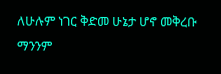ለሁሉም ነገር ቅድመ ሁኔታ ሆኖ መቅረቡ ማንንም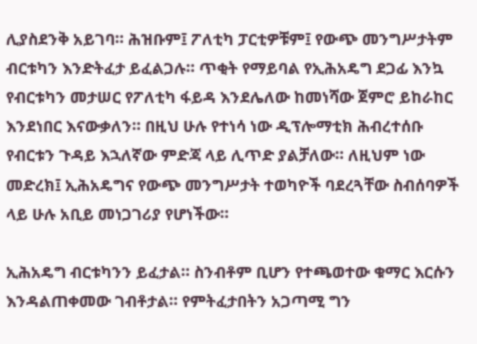ሊያስደንቅ አይገባ። ሕዝቡም፤ ፖለቲካ ፓርቲዎቹም፤ የውጭ መንግሥታትም ብርቱካን እንድትፈታ ይፈልጋሉ። ጥቂት የማይባል የኢሕአዴግ ደጋፊ እንኳ የብርቱካን መታሠር የፖለቲካ ፋይዳ እንደሌለው ከመነሻው ጀምሮ ይከራከር እንደነበር እናውቃለን። በዚህ ሁሉ የተነሳ ነው ዲፕሎማቲክ ሕብረተሰቡ የብርቱን ጉዳይ እኋለኛው ምድጃ ላይ ሊጥድ ያልቻለው። ለዚህም ነው መድረክ፤ ኢሕአዴግና የውጭ መንግሥታት ተወካዮች ባደረጓቸው ስብሰባዎች ላይ ሁሉ አቢይ መነጋገሪያ የሆነችው።

ኢሕአዴግ ብርቱካንን ይፈታል። ስንብቶም ቢሆን የተጫወተው ቁማር እርሱን እንዳልጠቀመው ገብቶታል። የምትፈታበትን አጋጣሚ ግን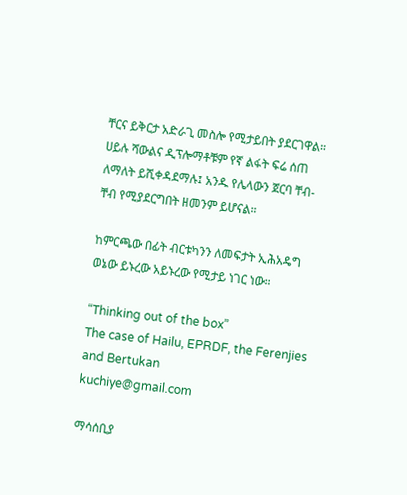ቸርና ይቅርታ አድራጊ መስሎ የሚታይበት ያደርገዋል። ሀይሉ ሻውልና ዲፕሎማቶቹም የኛ ልፋት ፍሬ ሰጠ ለማለት ይሺቀዳደማሉ፤ አንዱ የሌላውን ጀርባ ቸብ-ቸብ የሚያደርግበት ዘመንም ይሆናል።

ከምርጫው በፊት ብርቱካንን ለመፍታት ኢሕአዴግ ወኔው ይኑረው አይኑረው የሚታይ ነገር ነው።

“Thinking out of the box”
The case of Hailu, EPRDF, the Ferenjies and Bertukan
kuchiye@gmail.com

ማሳሰቢያ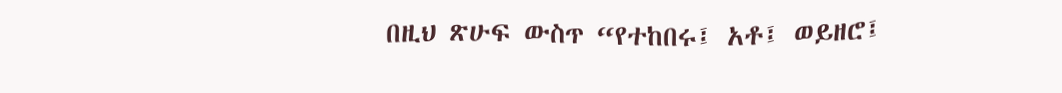በዚህ ጽሁፍ ውስጥ “የተከበሩ፤ አቶ፤ ወይዘሮ፤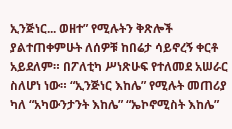ኢንጅነር... ወዘተ” የሚሉትን ቅጽሎች ያልተጠቀምሁት ለሰዎቹ ከበሬታ ሳይኖረኝ ቀርቶ አይደለም። በፖለቲካ ሥነጽሁፍ የተለመደ አሠራር ስለሆነ ነው። “ኢንጅነር እከሌ” የሚሉት መጠሪያ ካለ “አካውንታንት እከሌ” “ኤኮኖሚስት እከሌ”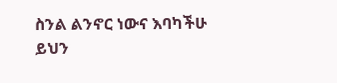ስንል ልንኖር ነውና እባካችሁ ይህን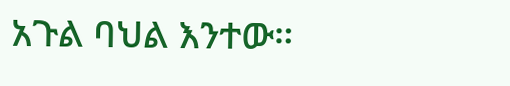አጉል ባህል እንተው።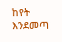ከየት እንደመጣ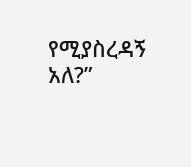የሚያስረዳኝ አለ?”